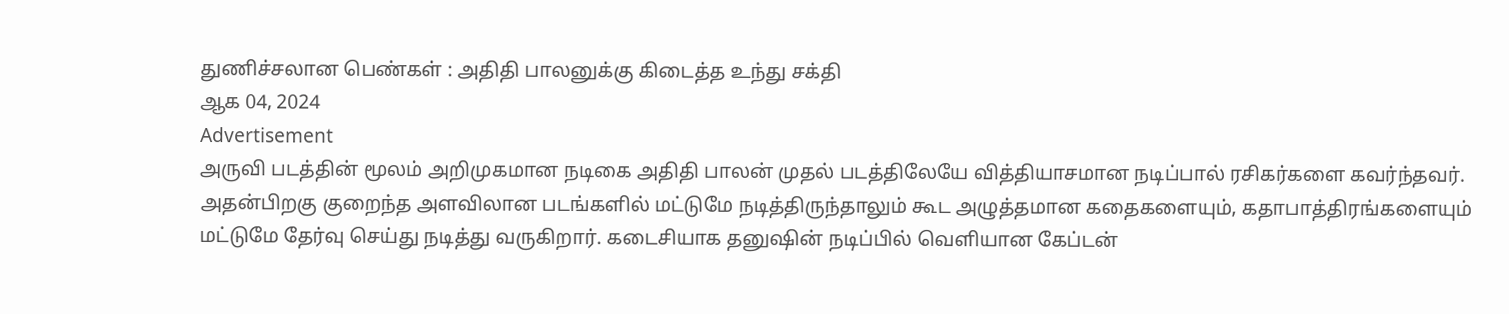துணிச்சலான பெண்கள் : அதிதி பாலனுக்கு கிடைத்த உந்து சக்தி
ஆக 04, 2024
Advertisement
அருவி படத்தின் மூலம் அறிமுகமான நடிகை அதிதி பாலன் முதல் படத்திலேயே வித்தியாசமான நடிப்பால் ரசிகர்களை கவர்ந்தவர். அதன்பிறகு குறைந்த அளவிலான படங்களில் மட்டுமே நடித்திருந்தாலும் கூட அழுத்தமான கதைகளையும், கதாபாத்திரங்களையும் மட்டுமே தேர்வு செய்து நடித்து வருகிறார். கடைசியாக தனுஷின் நடிப்பில் வெளியான கேப்டன்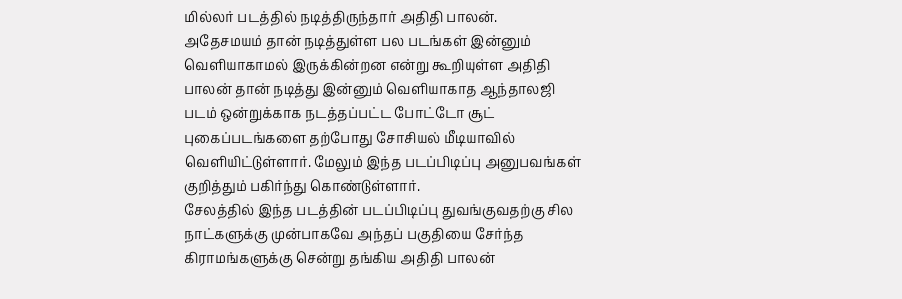மில்லர் படத்தில் நடித்திருந்தார் அதிதி பாலன்.
அதேசமயம் தான் நடித்துள்ள பல படங்கள் இன்னும் வெளியாகாமல் இருக்கின்றன என்று கூறியுள்ள அதிதி பாலன் தான் நடித்து இன்னும் வெளியாகாத ஆந்தாலஜி படம் ஒன்றுக்காக நடத்தப்பட்ட போட்டோ சூட் புகைப்படங்களை தற்போது சோசியல் மீடியாவில் வெளியிட்டுள்ளார். மேலும் இந்த படப்பிடிப்பு அனுபவங்கள் குறித்தும் பகிர்ந்து கொண்டுள்ளார்.
சேலத்தில் இந்த படத்தின் படப்பிடிப்பு துவங்குவதற்கு சில நாட்களுக்கு முன்பாகவே அந்தப் பகுதியை சேர்ந்த கிராமங்களுக்கு சென்று தங்கிய அதிதி பாலன்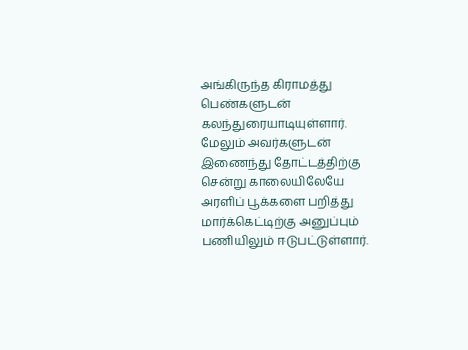அங்கிருந்த கிராமத்து பெண்களுடன் கலந்துரையாடியுள்ளார். மேலும் அவர்களுடன் இணைந்து தோட்டத்திற்கு சென்று காலையிலேயே அரளிப் பூக்களை பறித்து மார்க்கெட்டிற்கு அனுப்பும் பணியிலும் ஈடுபட்டுள்ளார்.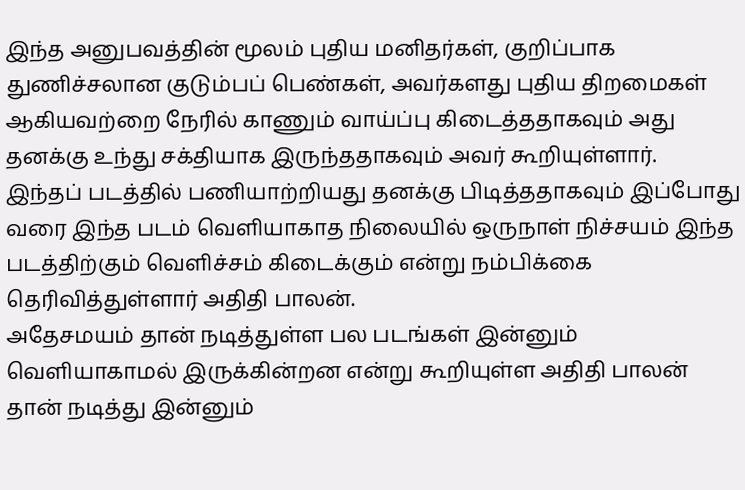இந்த அனுபவத்தின் மூலம் புதிய மனிதர்கள், குறிப்பாக துணிச்சலான குடும்பப் பெண்கள், அவர்களது புதிய திறமைகள் ஆகியவற்றை நேரில் காணும் வாய்ப்பு கிடைத்ததாகவும் அது தனக்கு உந்து சக்தியாக இருந்ததாகவும் அவர் கூறியுள்ளார்.
இந்தப் படத்தில் பணியாற்றியது தனக்கு பிடித்ததாகவும் இப்போது வரை இந்த படம் வெளியாகாத நிலையில் ஒருநாள் நிச்சயம் இந்த படத்திற்கும் வெளிச்சம் கிடைக்கும் என்று நம்பிக்கை தெரிவித்துள்ளார் அதிதி பாலன்.
அதேசமயம் தான் நடித்துள்ள பல படங்கள் இன்னும் வெளியாகாமல் இருக்கின்றன என்று கூறியுள்ள அதிதி பாலன் தான் நடித்து இன்னும்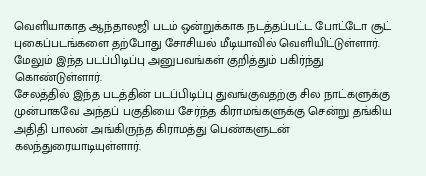வெளியாகாத ஆந்தாலஜி படம் ஒன்றுக்காக நடத்தப்பட்ட போட்டோ சூட் புகைப்படங்களை தற்போது சோசியல் மீடியாவில் வெளியிட்டுள்ளார். மேலும் இந்த படப்பிடிப்பு அனுபவங்கள் குறித்தும் பகிர்ந்து கொண்டுள்ளார்.
சேலத்தில் இந்த படத்தின் படப்பிடிப்பு துவங்குவதற்கு சில நாட்களுக்கு முன்பாகவே அந்தப் பகுதியை சேர்ந்த கிராமங்களுக்கு சென்று தங்கிய அதிதி பாலன் அங்கிருந்த கிராமத்து பெண்களுடன் கலந்துரையாடியுள்ளார்.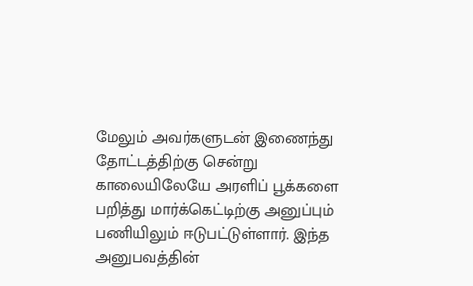மேலும் அவர்களுடன் இணைந்து தோட்டத்திற்கு சென்று காலையிலேயே அரளிப் பூக்களை பறித்து மார்க்கெட்டிற்கு அனுப்பும் பணியிலும் ஈடுபட்டுள்ளார். இந்த அனுபவத்தின்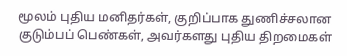மூலம் புதிய மனிதர்கள், குறிப்பாக துணிச்சலான குடும்பப் பெண்கள், அவர்களது புதிய திறமைகள்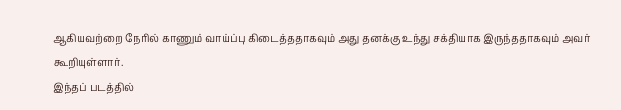ஆகியவற்றை நேரில் காணும் வாய்ப்பு கிடைத்ததாகவும் அது தனக்கு உந்து சக்தியாக இருந்ததாகவும் அவர் கூறியுள்ளார்.
இந்தப் படத்தில்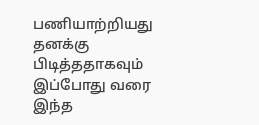பணியாற்றியது தனக்கு பிடித்ததாகவும் இப்போது வரை இந்த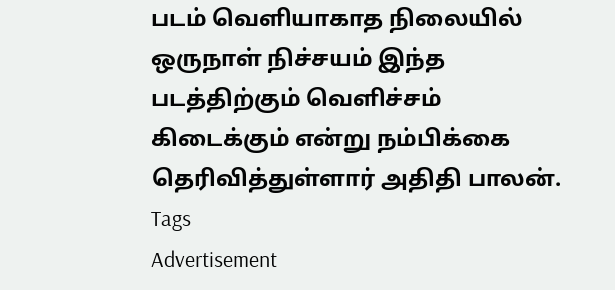படம் வெளியாகாத நிலையில் ஒருநாள் நிச்சயம் இந்த படத்திற்கும் வெளிச்சம் கிடைக்கும் என்று நம்பிக்கை தெரிவித்துள்ளார் அதிதி பாலன்.
Tags
Advertisement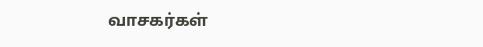வாசகர்கள்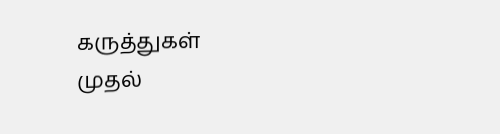கருத்துகள்
முதல்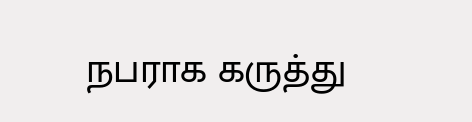நபராக கருத்து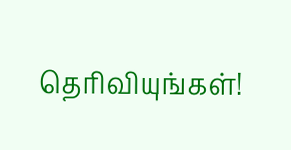தெரிவியுங்கள்!